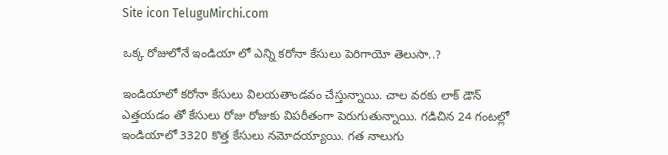Site icon TeluguMirchi.com

ఒక్క రోజులోనే ఇండియా లో ఎన్ని కరోనా కేసులు పెరిగాయో తెలుసా..?

ఇండియాలో కరోనా కేసులు విలయతాండవం చేస్తున్నాయి. చాల వరకు లాక్ డౌన్ ఎత్తయడం తో కేసులు రోజు రోజుకు విపరీతంగా పెరుగుతున్నాయి. గడిచిన 24 గంటల్లో ఇండియాలో 3320 కొత్త కేసులు నమోదయ్యాయి. గత నాలుగు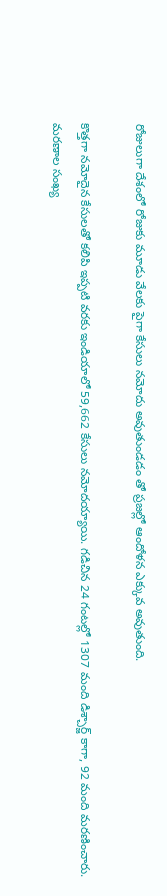రోజులుగా దేశంలో రోజుకు మూడు వేలకు పైగా కేసులు నమోదు అవుతుండడం తో ప్రజల్లో ఆందోళన ఎక్కువ అవుతుంది.

కొత్తగా నమోదైన కేసులతో కలిపి ఇప్పటి వరకు ఇండియాలో 59,662 కేసులు నమోదయ్యాయి. గడిచిన 24 గంటల్లో 1307 మంది డిశ్చార్జ్ కాగా, 92 మంది మరణించారు. మరణాల సంఖ్య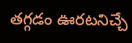తగ్గడం ఊరటనిచ్చే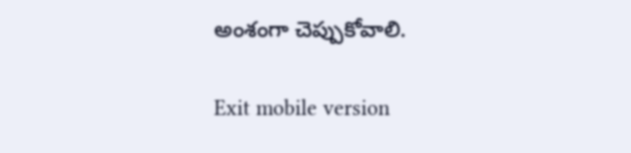అంశంగా చెప్పుకోవాలి.

Exit mobile version